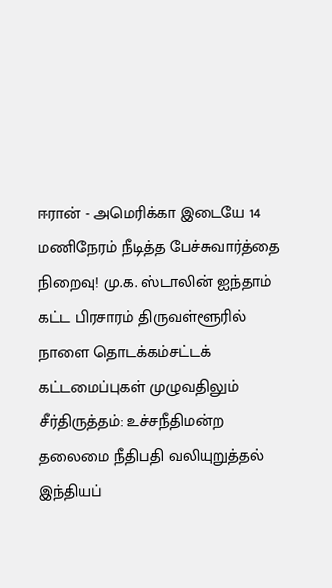ஈரான் - அமெரிக்கா இடையே 14 மணிநேரம் நீடித்த பேச்சுவார்த்தை நிறைவு! மு.க. ஸ்டாலின் ஐந்தாம் கட்ட பிரசாரம் திருவள்ளூரில் நாளை தொடக்கம்சட்டக் கட்டமைப்புகள் முழுவதிலும் சீர்திருத்தம்: உச்சநீதிமன்ற தலைமை நீதிபதி வலியுறுத்தல் இந்தியப்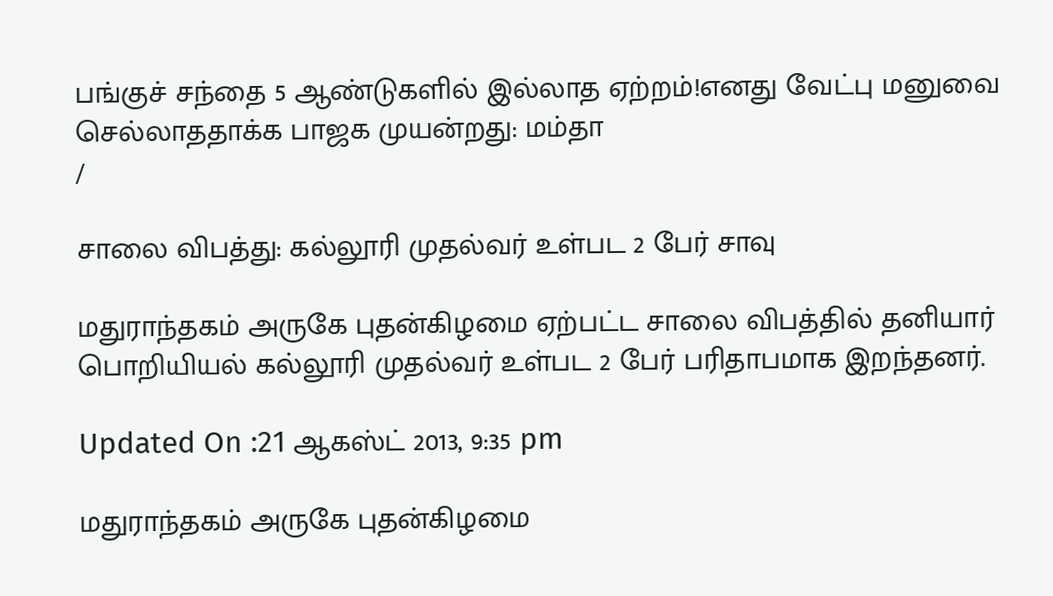பங்குச் சந்தை 5 ஆண்டுகளில் இல்லாத ஏற்றம்!எனது வேட்பு மனுவை செல்லாததாக்க பாஜக முயன்றது: மம்தா
/

சாலை விபத்து: கல்லூரி முதல்வர் உள்பட 2 பேர் சாவு

மதுராந்தகம் அருகே புதன்கிழமை ஏற்பட்ட சாலை விபத்தில் தனியார் பொறியியல் கல்லூரி முதல்வர் உள்பட 2 பேர் பரிதாபமாக இறந்தனர்.

Updated On :21 ஆகஸ்ட் 2013, 9:35 pm

மதுராந்தகம் அருகே புதன்கிழமை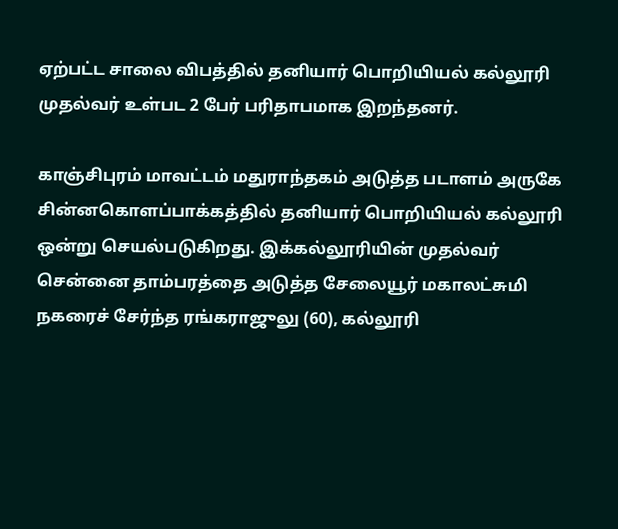ஏற்பட்ட சாலை விபத்தில் தனியார் பொறியியல் கல்லூரி முதல்வர் உள்பட 2 பேர் பரிதாபமாக இறந்தனர்.

காஞ்சிபுரம் மாவட்டம் மதுராந்தகம் அடுத்த படாளம் அருகே சின்னகொளப்பாக்கத்தில் தனியார் பொறியியல் கல்லூரி ஒன்று செயல்படுகிறது. இக்கல்லூரியின் முதல்வர் சென்னை தாம்பரத்தை அடுத்த சேலையூர் மகாலட்சுமி நகரைச் சேர்ந்த ரங்கராஜுலு (60), கல்லூரி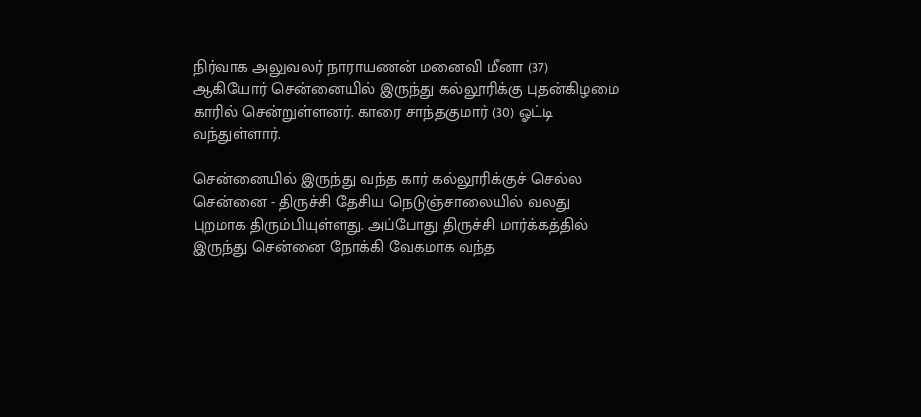நிர்வாக அலுவலர் நாராயணன் மனைவி மீனா (37) ஆகியோர் சென்னையில் இருந்து கல்லூரிக்கு புதன்கிழமை காரில் சென்றுள்ளனர். காரை சாந்தகுமார் (30) ஓட்டி வந்துள்ளார்.

சென்னையில் இருந்து வந்த கார் கல்லூரிக்குச் செல்ல சென்னை - திருச்சி தேசிய நெடுஞ்சாலையில் வலது புறமாக திரும்பியுள்ளது. அப்போது திருச்சி மார்க்கத்தில் இருந்து சென்னை நோக்கி வேகமாக வந்த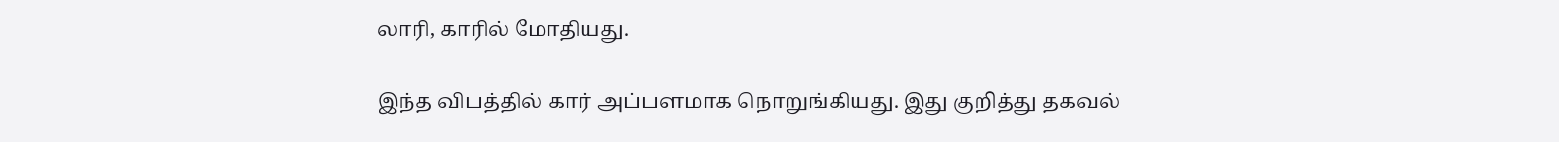லாரி, காரில் மோதியது.

இந்த விபத்தில் கார் அப்பளமாக நொறுங்கியது. இது குறித்து தகவல்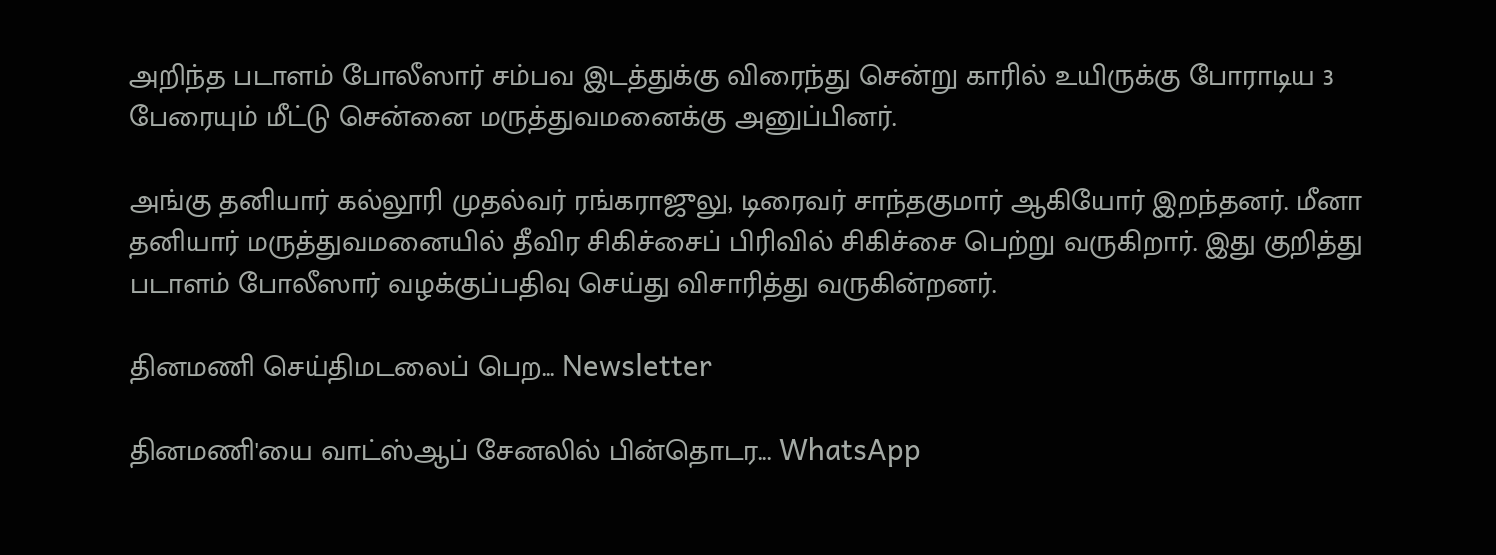அறிந்த படாளம் போலீஸார் சம்பவ இடத்துக்கு விரைந்து சென்று காரில் உயிருக்கு போராடிய 3 பேரையும் மீட்டு சென்னை மருத்துவமனைக்கு அனுப்பினர்.

அங்கு தனியார் கல்லூரி முதல்வர் ரங்கராஜுலு, டிரைவர் சாந்தகுமார் ஆகியோர் இறந்தனர். மீனா தனியார் மருத்துவமனையில் தீவிர சிகிச்சைப் பிரிவில் சிகிச்சை பெற்று வருகிறார். இது குறித்து படாளம் போலீஸார் வழக்குப்பதிவு செய்து விசாரித்து வருகின்றனர்.

தினமணி செய்திமடலைப் பெற... Newsletter

தினமணி'யை வாட்ஸ்ஆப் சேனலில் பின்தொடர... WhatsApp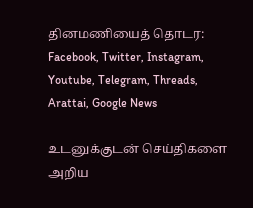தினமணியைத் தொடர: Facebook, Twitter, Instagram, Youtube, Telegram, Threads, Arattai, Google News

உடனுக்குடன் செய்திகளை அறிய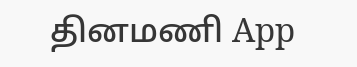தினமணி App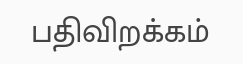பதிவிறக்கம்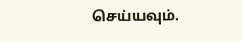செய்யவும்.